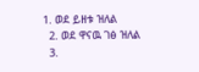1. ወደ ይዘቱ ዝለል
  2. ወደ ዋናዉ ገፅ ዝለል
  3.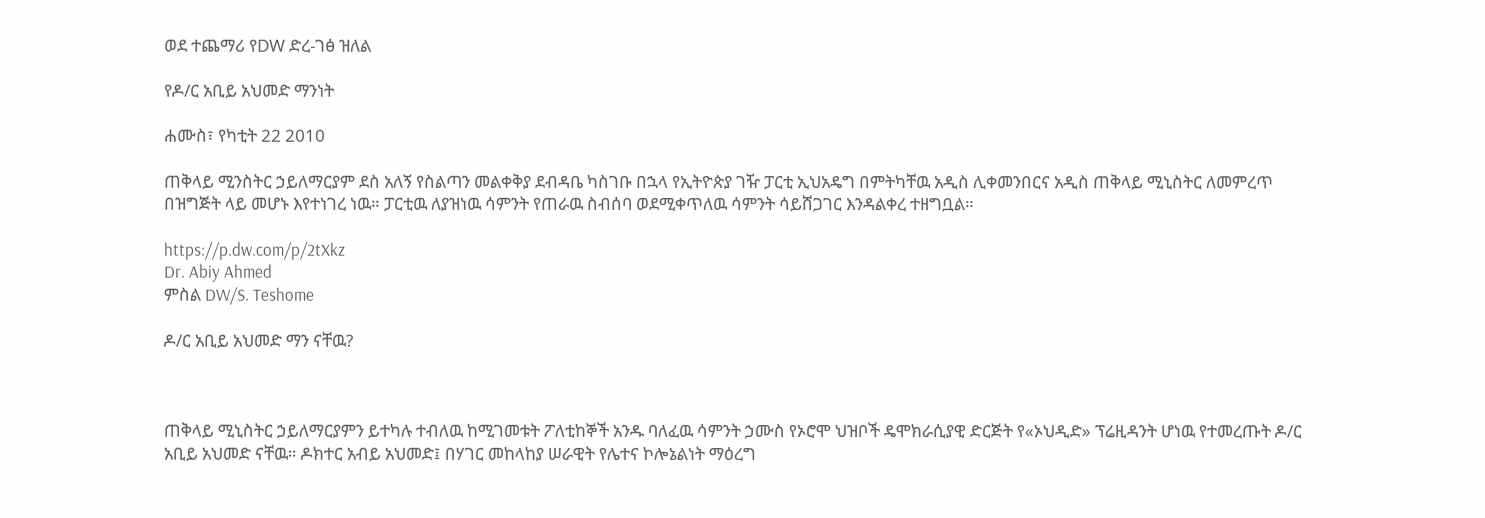ወደ ተጨማሪ የDW ድረ-ገፅ ዝለል

የዶ/ር አቢይ አህመድ ማንነት

ሐሙስ፣ የካቲት 22 2010

ጠቅላይ ሚንስትር ኃይለማርያም ደስ አለኝ የስልጣን መልቀቅያ ደብዳቤ ካስገቡ በኋላ የኢትዮጵያ ገዥ ፓርቲ ኢህአዴግ በምትካቸዉ አዲስ ሊቀመንበርና አዲስ ጠቅላይ ሚኒስትር ለመምረጥ በዝግጅት ላይ መሆኑ እየተነገረ ነዉ። ፓርቲዉ ለያዝነዉ ሳምንት የጠራዉ ስብሰባ ወደሚቀጥለዉ ሳምንት ሳይሸጋገር እንዳልቀረ ተዘግቧል።

https://p.dw.com/p/2tXkz
Dr. Abiy Ahmed
ምስል DW/S. Teshome

ዶ/ር አቢይ አህመድ ማን ናቸዉ?



ጠቅላይ ሚኒስትር ኃይለማርያምን ይተካሉ ተብለዉ ከሚገመቱት ፖለቲከኞች አንዱ ባለፈዉ ሳምንት ኃሙስ የኦሮሞ ህዝቦች ዴሞክራሲያዊ ድርጅት የ«ኦህዲድ» ፕሬዚዳንት ሆነዉ የተመረጡት ዶ/ር አቢይ አህመድ ናቸዉ። ዶክተር አብይ አህመድ፤ በሃገር መከላከያ ሠራዊት የሌተና ኮሎኔልነት ማዕረግ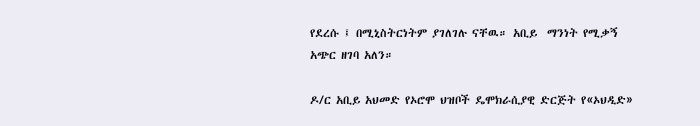የደረሱ ፤ በሚኒስትርነትም ያገለገሉ ናቸዉ። አቢይ  ማንነት የሚቃኝ አጭር ዘገባ አለን።

ዶ/ር አቢይ አህመድ የኦሮሞ ህዝቦች ዴሞክራሲያዊ ድርጅት የ«ኦህዲድ»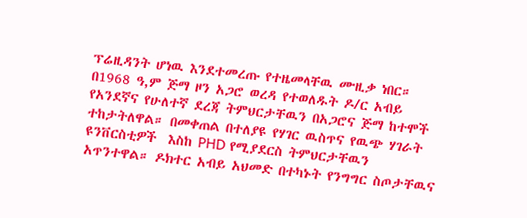ፕሬዚዳንት ሆነዉ እንደተመረጡ የተዜመላቸዉ ሙዚቃ ነበር። በ1968 ዓ,ም ጅማ ዞን አጋሮ ወረዳ የተወለዱት ዶ/ር አብይ የአንደኛና የሁለተኛ ደረጃ ትምህርታቸዉን በአጋሮና ጅማ ከተሞች ተከታትለዋል። በመቀጠል በተለያዩ የሃገር ዉስጥና የዉጭ ሃገራት ዩንቨርስቲዎች  እስከ PHD የሚያደርስ ትምህርታቸዉን አጥንተዋል። ዶክተር አብይ አህመድ በተካኑት የንግግር ስጦታቸዉና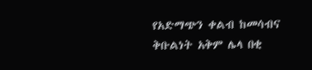የአድማጭን ቀልብ ከመሳብና ቅቡልነት አቅም ሌላ በቂ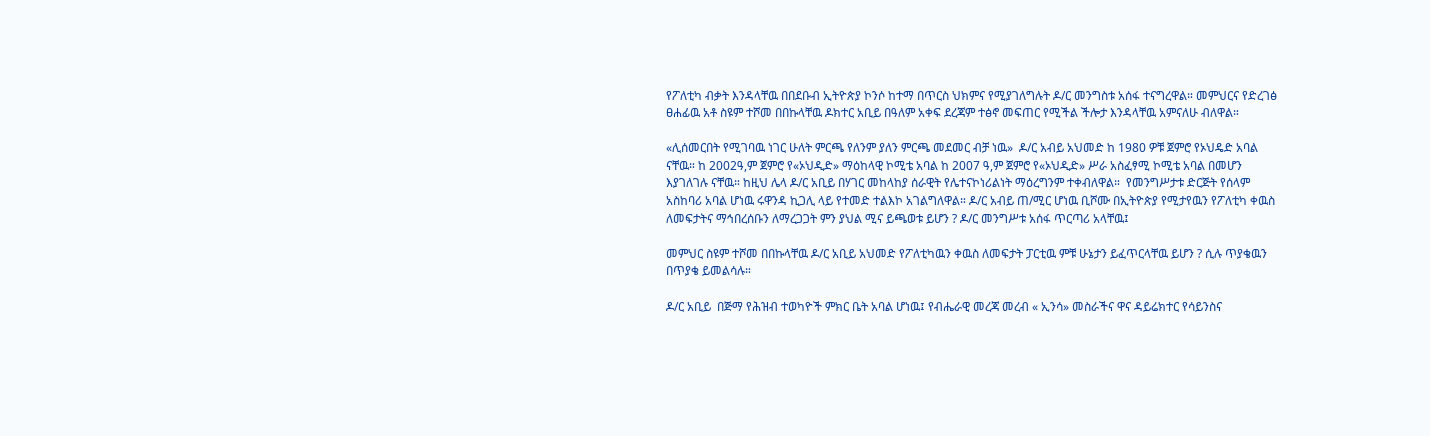የፖለቲካ ብቃት እንዳላቸዉ በበደቡብ ኢትዮጵያ ኮንሶ ከተማ በጥርስ ህክምና የሚያገለግሉት ዶ/ር መንግስቱ አሰፋ ተናግረዋል። መምህርና የድረገፅ ፀሐፊዉ አቶ ስዩም ተሾመ በበኩላቸዉ ዶክተር አቢይ በዓለም አቀፍ ደረጃም ተፅኖ መፍጠር የሚችል ችሎታ እንዳላቸዉ አምናለሁ ብለዋል።

«ሊሰመርበት የሚገባዉ ነገር ሁለት ምርጫ የለንም ያለን ምርጫ መደመር ብቻ ነዉ»  ዶ/ር አብይ አህመድ ከ 1980 ዎቹ ጀምሮ የኦህዴድ አባል ናቸዉ። ከ 2002ዓ,ም ጀምሮ የ«ኦህዲድ» ማዕከላዊ ኮሚቴ አባል ከ 2007 ዓ,ም ጀምሮ የ«ኦህዲድ» ሥራ አስፈፃሚ ኮሚቴ አባል በመሆን እያገለገሉ ናቸዉ። ከዚህ ሌላ ዶ/ር አቢይ በሃገር መከላከያ ሰራዊት የሌተናኮነሪልነት ማዕረግንም ተቀብለዋል።  የመንግሥታቱ ድርጅት የሰላም አስከባሪ አባል ሆነዉ ሩዋንዳ ኪጋሊ ላይ የተመድ ተልእኮ አገልግለዋል። ዶ/ር አብይ ጠ/ሚር ሆነዉ ቢሾሙ በኢትዮጵያ የሚታየዉን የፖለቲካ ቀዉስ ለመፍታትና ማኅበረሰቡን ለማረጋጋት ምን ያህል ሚና ይጫወቱ ይሆን ? ዶ/ር መንግሥቱ አሰፋ ጥርጣሪ አላቸዉ፤

መምህር ስዩም ተሾመ በበኩላቸዉ ዶ/ር አቢይ አህመድ የፖለቲካዉን ቀዉስ ለመፍታት ፓርቲዉ ምቹ ሁኔታን ይፈጥርላቸዉ ይሆን ? ሲሉ ጥያቄዉን በጥያቄ ይመልሳሉ።

ዶ/ር አቢይ  በጅማ የሕዝብ ተወካዮች ምክር ቤት አባል ሆነዉ፤ የብሔራዊ መረጃ መረብ « ኢንሳ» መስራችና ዋና ዳይሬክተር የሳይንስና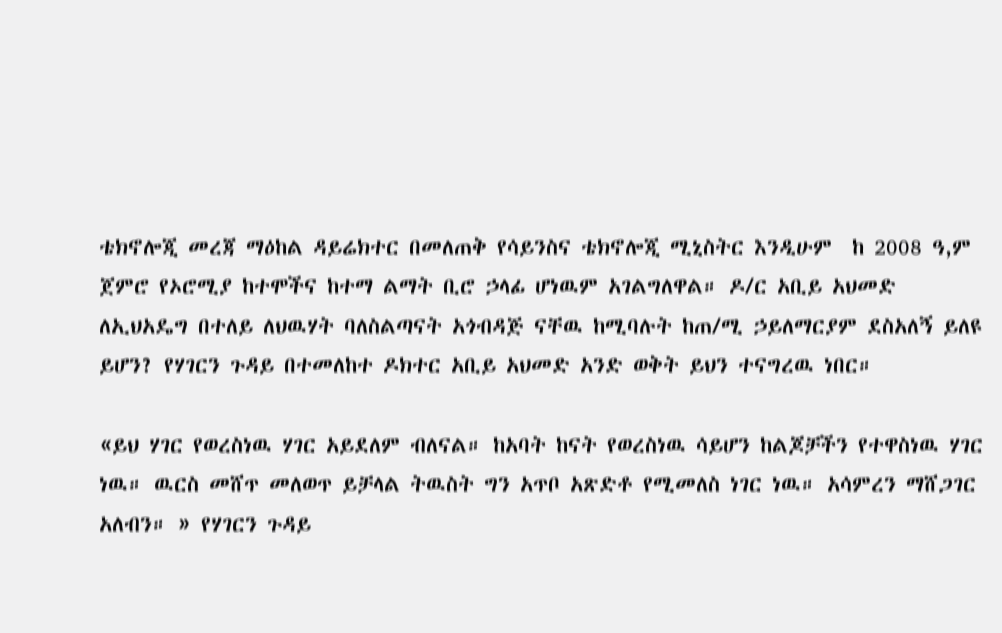ቴክኖሎጂ መረጃ ማዕከል ዳይሬክተር በመለጠቅ የሳይንስና ቴክኖሎጂ ሚኒስትር እንዲሁም  ከ 2008 ዓ,ም ጀምሮ የኦሮሚያ ከተሞችና ከተማ ልማት ቢሮ ኃላፊ ሆነዉም አገልግለዋል። ዶ/ር አቢይ አህመድ ለኢህአዴግ በተለይ ለህዉሃት ባለስልጣናት አጎብዳጅ ናቸዉ ከሚባሉት ከጠ/ሚ ኃይለማርያም ደስአለኝ ይለዩ ይሆን? የሃገርን ጉዳይ በተመለከተ ዶክተር አቢይ አህመድ አንድ ወቅት ይህን ተናግረዉ ነበር።

«ይህ ሃገር የወረስነዉ ሃገር አይደለም ብለናል። ከአባት ከናት የወረስነዉ ሳይሆን ከልጆቻችን የተዋስነዉ ሃገር ነዉ። ዉርስ መሸጥ መለወጥ ይቻላል ትዉስት ግን አጥቦ አጽድቶ የሚመለስ ነገር ነዉ። አሳምረን ማሸጋገር አለብን። » የሃገርን ጉዳይ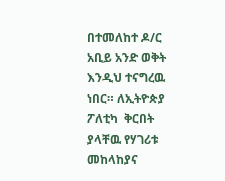በተመለከተ ዶ/ር አቢይ አንድ ወቅት እንዲህ ተናግረዉ ነበር። ለኢትዮጵያ  ፖለቲካ  ቅርበት ያላቸዉ የሃገሪቱ መከላከያና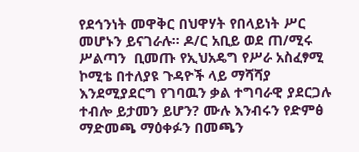የደኅንነት መዋቅር በህዋሃት የበላይነት ሥር መሆኑን ይናገራሉ። ዶ/ር አቢይ ወደ ጠ/ሚሩ ሥልጣን  ቢመጡ የኢህአዴግ የሥራ አስፈፃሚ ኮሚቴ በተለያዩ ጉዳዮች ላይ ማሻሻያ እንደሚያደርግ የገባዉን ቃል ተግባራዊ ያደርጋሉ ተብሎ ይታመን ይሆን? ሙሉ እንብሩን የድምፅ ማድመጫ ማዕቀፉን በመጫን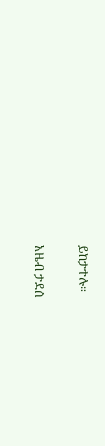ይከታተሉ።

አዜብ ታደሰ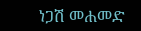ነጋሽ መሐመድ